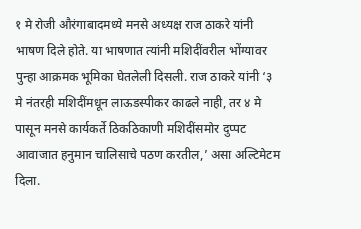१ मे रोजी औरंगाबादमध्ये मनसे अध्यक्ष राज ठाकरे यांनी भाषण दिले होते. या भाषणात त्यांनी मशिदींवरील भोंग्यावर पुन्हा आक्रमक भूमिका घेतलेली दिसली. राज ठाकरे यांनी ‘३ मे नंतरही मशिदींमधून लाऊडस्पीकर काढले नाही, तर ४ मे पासून मनसे कार्यकर्ते ठिकठिकाणी मशिदींसमोर दुप्पट आवाजात हनुमान चालिसाचे पठण करतील,’ असा अल्टिमेटम दिला.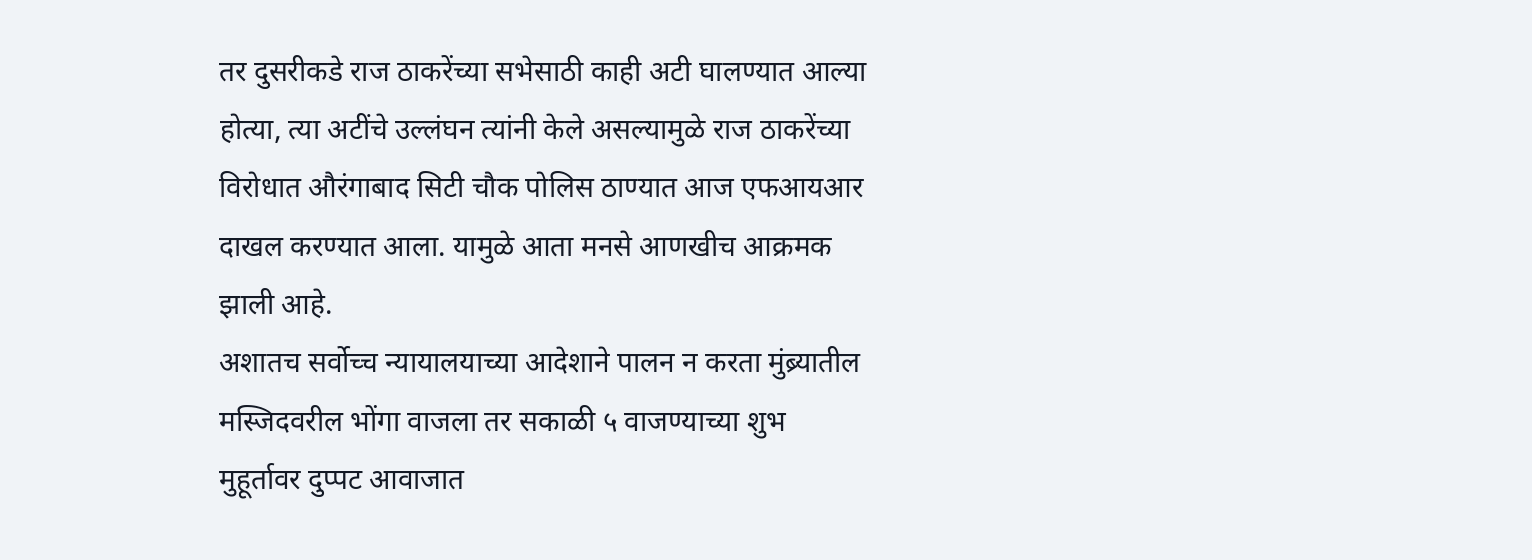तर दुसरीकडे राज ठाकरेंच्या सभेसाठी काही अटी घालण्यात आल्या होत्या, त्या अटींचे उल्लंघन त्यांनी केले असल्यामुळे राज ठाकरेंच्या विरोधात औरंगाबाद सिटी चौक पोलिस ठाण्यात आज एफआयआर दाखल करण्यात आला. यामुळे आता मनसे आणखीच आक्रमक झाली आहे.
अशातच सर्वोच्च न्यायालयाच्या आदेशाने पालन न करता मुंब्र्यातील मस्जिदवरील भोंगा वाजला तर सकाळी ५ वाजण्याच्या शुभ मुहूर्तावर दुप्पट आवाजात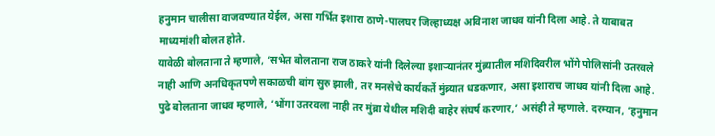हनुमान चालीसा वाजवण्यात येईल, असा गर्भित इशारा ठाणे-पालघर जिल्हाध्यक्ष अविनाश जाधव यांनी दिला आहे. ते याबाबत माध्यमांशी बोलत होते.
यावेळी बोलताना ते म्हणाले, ‘सभेत बोलताना राज ठाकरे यांनी दिलेल्या इशाऱ्यानंतर मुंब्र्यातील मशिदिवरील भोंगे पोलिसांनी उतरवले नाही आणि अनधिकृतपणे सकाळची बांग सुरु झाली, तर मनसेचे कार्यकर्ते मुंब्र्यात धडकणार, असा इशाराच जाधव यांनी दिला आहे.
पुढे बोलताना जाधव म्हणाले, ‘भोंगा उतरवला नाही तर मुंब्रा येथील मशिदी बाहेर संघर्ष करणार,’ असंही ते म्हणाले. दरम्यान, ‘हनुमान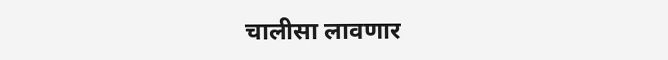चालीसा लावणार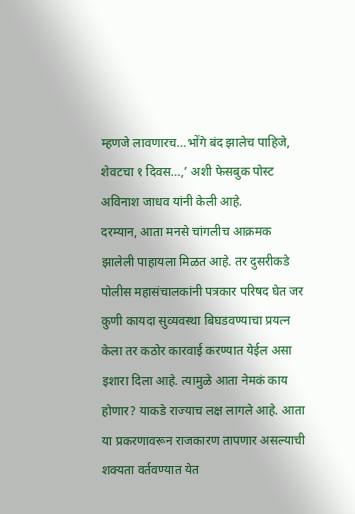म्हणजे लावणारच…भोंगे बंद झालेच पाहिजे, शेवटचा १ दिवस…,’ अशी फेसबुक पोस्ट अविनाश जाधव यांनी केली आहे.
दरम्यान, आता मनसे चांगलीच आक्रमक झालेली पाहायला मिळत आहे. तर दुसरीकडे पोलीस महासंचालकांनी पत्रकार परिषद घेत जर कुणी कायदा सुव्यवस्था बिघडवण्याचा प्रयत्न केला तर कठोर कारवाई करण्यात येईल असा इशारा दिला आहे. त्यामुळे आता नेमकं काय होणार? याकडे राज्याच लक्ष लागले आहे. आता या प्रकरणावरून राजकारण तापणार असल्याची शक्यता वर्तवण्यात येत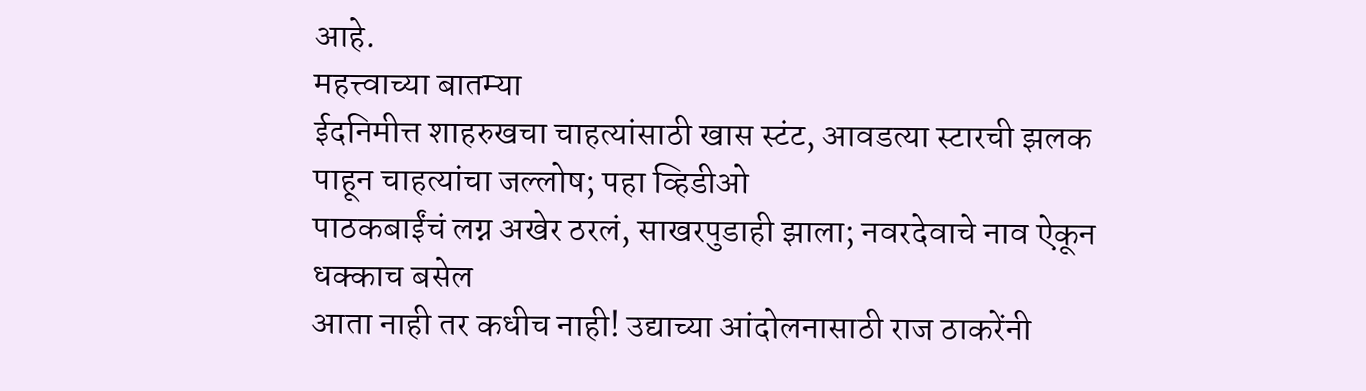आहे.
महत्त्वाच्या बातम्या
ईदनिमीत्त शाहरुखचा चाहत्यांसाठी खास स्टंट, आवडत्या स्टारची झलक पाहून चाहत्यांचा जल्लोष; पहा व्हिडीओ
पाठकबाईंचं लग्न अखेर ठरलं, साखरपुडाही झाला; नवरदेवाचे नाव ऐकून धक्काच बसेल
आता नाही तर कधीच नाही! उद्याच्या आंदोलनासाठी राज ठाकरेंनी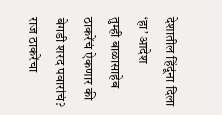देशातील हिंदूंना दिला ‘हा’ आदेश
तुम्ही बाळासाहेब ठाकरेंचं ऐकणार की बेगडी शरद पवारांचं? राज ठाकरेंचा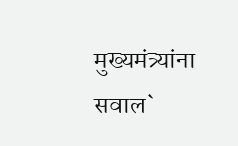मुख्यमंत्र्यांना सवाल`